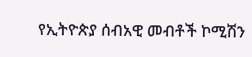የኢትዮጵያ ሰብአዊ መብቶች ኮሚሽን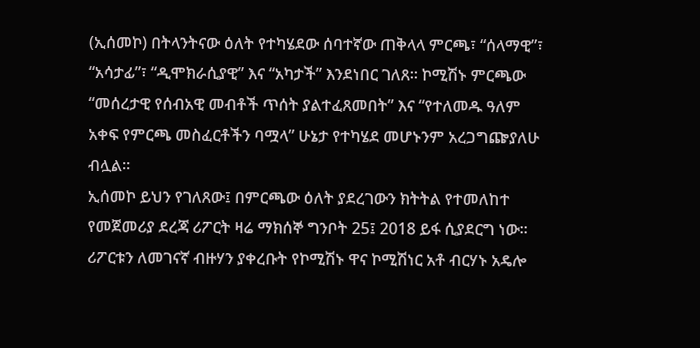(ኢሰመኮ) በትላንትናው ዕለት የተካሄደው ሰባተኛው ጠቅላላ ምርጫ፣ “ሰላማዊ”፣ “አሳታፊ”፣ “ዲሞክራሲያዊ” እና “አካታች” እንደነበር ገለጸ። ኮሚሽኑ ምርጫው “መሰረታዊ የሰብአዊ መብቶች ጥሰት ያልተፈጸመበት” እና “የተለመዱ ዓለም አቀፍ የምርጫ መስፈርቶችን ባሟላ” ሁኔታ የተካሄደ መሆኑንም አረጋግጬያለሁ ብሏል።
ኢሰመኮ ይህን የገለጸው፤ በምርጫው ዕለት ያደረገውን ክትትል የተመለከተ የመጀመሪያ ደረጃ ሪፖርት ዛሬ ማክሰኞ ግንቦት 25፤ 2018 ይፋ ሲያደርግ ነው። ሪፖርቱን ለመገናኛ ብዙሃን ያቀረቡት የኮሚሽኑ ዋና ኮሚሽነር አቶ ብርሃኑ አዴሎ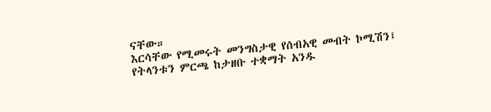ናቸው።
እርሳቸው የሚመሩት መንግስታዊ የሰብአዊ መብት ኮሚሽን፤ የትላንቱን ምርጫ ከታዘቡ ተቋማት አንዱ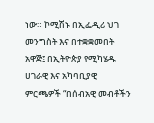ነው። ኮሚሽኑ በኢፌዲሪ ህገ መንግስት እና በተቋቋመበት አዋጅ፤ በኢትዮጵያ የሚካሄዱ ሀገራዊ እና አካባቢያዊ ምርጫዎች “በሰብአዊ መብቶችን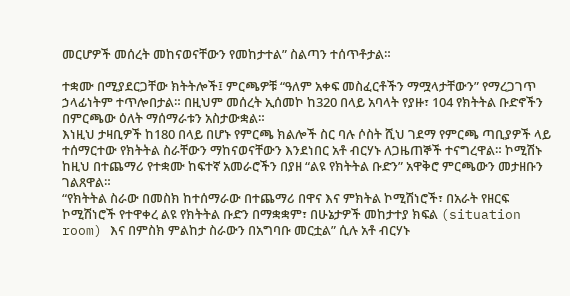መርሆዎች መሰረት መከናወናቸውን የመከታተል” ስልጣን ተሰጥቶታል።

ተቋሙ በሚያደርጋቸው ክትትሎች፤ ምርጫዎቹ “ዓለም አቀፍ መስፈርቶችን ማሟላታቸውን” የማረጋገጥ ኃላፊነትም ተጥሎበታል። በዚህም መሰረት ኢሰመኮ ከ320 በላይ አባላት የያዙ፣ 104 የክትትል ቡድኖችን በምርጫው ዕለት ማሰማራቱን አስታውቋል።
እነዚህ ታዛቢዎች ከ180 በላይ በሆኑ የምርጫ ክልሎች ስር ባሉ ሶስት ሺህ ገደማ የምርጫ ጣቢያዎች ላይ ተሰማርተው የክትትል ስራቸውን ማከናወናቸውን እንደነበር አቶ ብርሃኑ ለጋዜጠኞች ተናግረዋል። ኮሚሽኑ ከዚህ በተጨማሪ የተቋሙ ከፍተኛ አመራሮችን በያዘ “ልዩ የክትትል ቡድን” አዋቅሮ ምርጫውን መታዘቡን ገልጸዋል።
“የክትትል ስራው በመስክ ከተሰማራው በተጨማሪ በዋና እና ምክትል ኮሚሽነሮች፣ በአራት የዘርፍ ኮሚሽነሮች የተዋቀረ ልዩ የክትትል ቡድን በማቋቋም፣ በሁኔታዎች መከታተያ ክፍል (situation room) እና በምስክ ምልከታ ስራውን በአግባቡ መርቷል” ሲሉ አቶ ብርሃኑ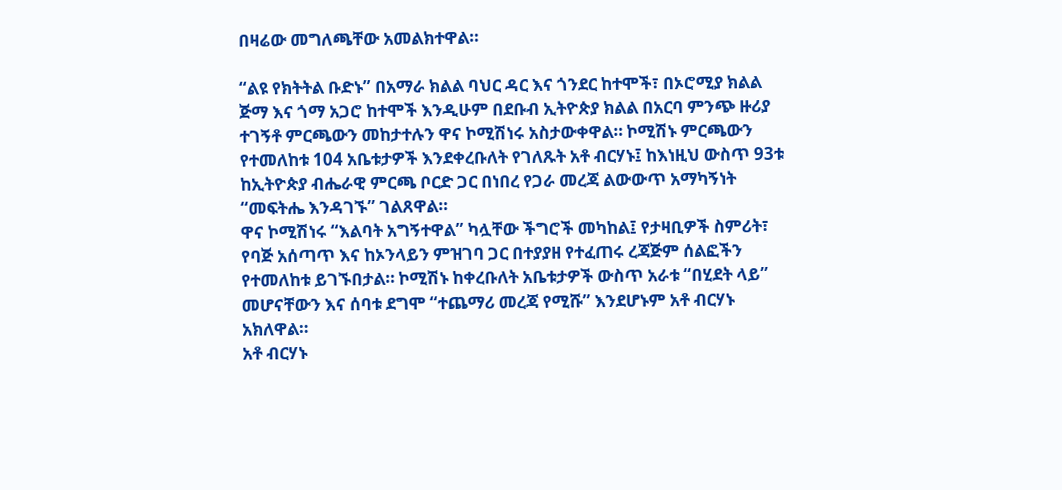በዛሬው መግለጫቸው አመልክተዋል።

“ልዩ የክትትል ቡድኑ” በአማራ ክልል ባህር ዳር እና ጎንደር ከተሞች፣ በኦሮሚያ ክልል ጅማ እና ጎማ አጋሮ ከተሞች እንዲሁም በደቡብ ኢትዮጵያ ክልል በአርባ ምንጭ ዙሪያ ተገኝቶ ምርጫውን መከታተሉን ዋና ኮሚሽነሩ አስታውቀዋል። ኮሚሽኑ ምርጫውን የተመለከቱ 104 አቤቱታዎች እንደቀረቡለት የገለጹት አቶ ብርሃኑ፤ ከእነዚህ ውስጥ 93ቱ ከኢትዮጵያ ብሔራዊ ምርጫ ቦርድ ጋር በነበረ የጋራ መረጃ ልውውጥ አማካኝነት “መፍትሔ እንዳገኙ” ገልጸዋል።
ዋና ኮሚሽነሩ “እልባት አግኝተዋል” ካሏቸው ችግሮች መካከል፤ የታዛቢዎች ስምሪት፣ የባጅ አሰጣጥ እና ከኦንላይን ምዝገባ ጋር በተያያዘ የተፈጠሩ ረጃጅም ሰልፎችን የተመለከቱ ይገኙበታል። ኮሚሽኑ ከቀረቡለት አቤቱታዎች ውስጥ አራቱ “በሂደት ላይ” መሆናቸውን እና ሰባቱ ደግሞ “ተጨማሪ መረጃ የሚሹ” እንደሆኑም አቶ ብርሃኑ አክለዋል።
አቶ ብርሃኑ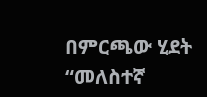በምርጫው ሂደት “መለስተኛ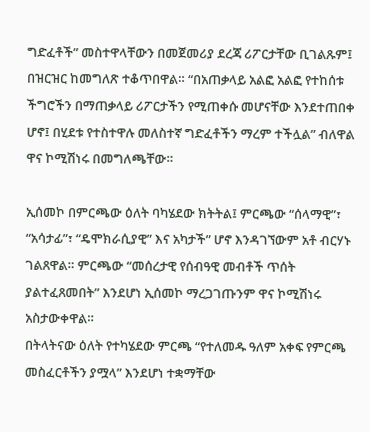ግድፈቶች” መስተዋላቸውን በመጀመሪያ ደረጃ ሪፖርታቸው ቢገልጹም፤ በዝርዝር ከመግለጽ ተቆጥበዋል። “በአጠቃላይ አልፎ አልፎ የተከሰቱ ችግሮችን በማጠቃላይ ሪፖርታችን የሚጠቀሱ መሆናቸው እንደተጠበቀ ሆኖ፤ በሂደቱ የተስተዋሉ መለስተኛ ግድፈቶችን ማረም ተችሏል” ብለዋል ዋና ኮሚሽነሩ በመግለጫቸው።

ኢሰመኮ በምርጫው ዕለት ባካሄደው ክትትል፤ ምርጫው “ሰላማዊ”፣ “አሳታፊ”፣ “ዴሞክራሲያዊ” እና አካታች” ሆኖ እንዳገኘውም አቶ ብርሃኑ ገልጸዋል። ምርጫው “መሰረታዊ የሰብዓዊ መብቶች ጥሰት ያልተፈጸመበት” እንደሆነ ኢሰመኮ ማረጋገጡንም ዋና ኮሚሽነሩ አስታውቀዋል።
በትላትናው ዕለት የተካሄደው ምርጫ “የተለመዱ ዓለም አቀፍ የምርጫ መስፈርቶችን ያሟላ” እንደሆነ ተቋማቸው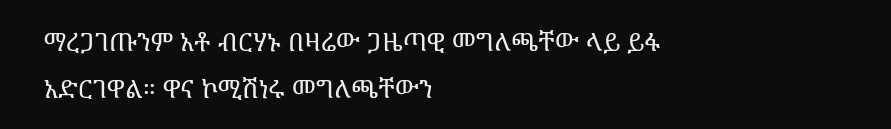ማረጋገጡንም አቶ ብርሃኑ በዛሬው ጋዜጣዊ መግለጫቸው ላይ ይፋ አድርገዋል። ዋና ኮሚሽነሩ መግለጫቸውን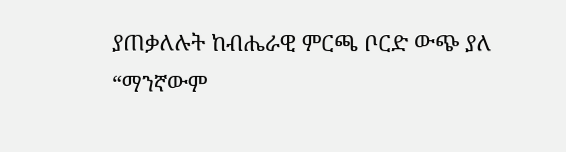ያጠቃለሉት ከብሔራዊ ምርጫ ቦርድ ውጭ ያለ “ማንኛውም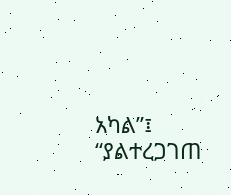አካል”፤ “ያልተረጋገጠ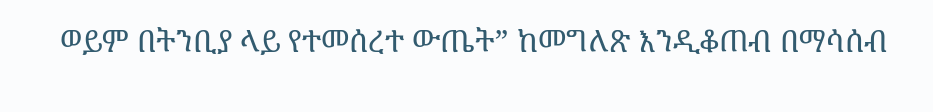ወይም በትንቢያ ላይ የተመሰረተ ውጤት” ከመግለጽ እንዲቆጠብ በማሳሰብ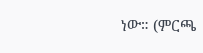ነው። (ምርጫ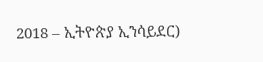2018 – ኢትዮጵያ ኢንሳይደር)